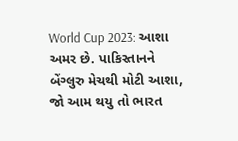World Cup 2023: આશા અમર છે. પાકિસ્તાનને બેંગ્લુરુ મેચથી મોટી આશા, જો આમ થયુ તો ભારત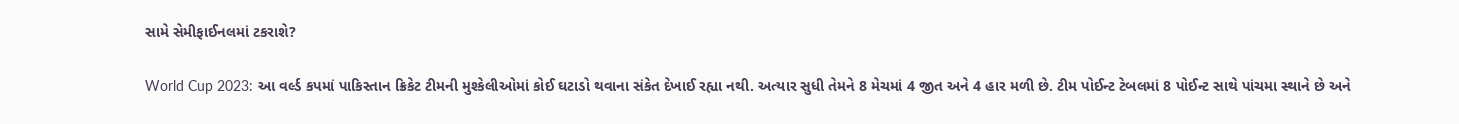સામે સેમીફાઈનલમાં ટકરાશે?

World Cup 2023: આ વર્લ્ડ કપમાં પાકિસ્તાન ક્રિકેટ ટીમની મુશ્કેલીઓમાં કોઈ ઘટાડો થવાના સંકેત દેખાઈ રહ્યા નથી. અત્યાર સુધી તેમને 8 મેચમાં 4 જીત અને 4 હાર મળી છે. ટીમ પોઈન્ટ ટેબલમાં 8 પોઈન્ટ સાથે પાંચમા સ્થાને છે અને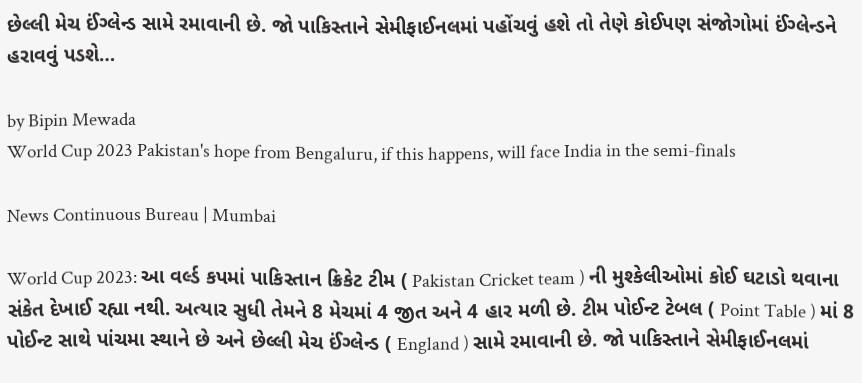છેલ્લી મેચ ઈંગ્લેન્ડ સામે રમાવાની છે. જો પાકિસ્તાને સેમીફાઈનલમાં પહોંચવું હશે તો તેણે કોઈપણ સંજોગોમાં ઈંગ્લેન્ડને હરાવવું પડશે…

by Bipin Mewada
World Cup 2023 Pakistan's hope from Bengaluru, if this happens, will face India in the semi-finals

News Continuous Bureau | Mumbai

World Cup 2023: આ વર્લ્ડ કપમાં પાકિસ્તાન ક્રિકેટ ટીમ ( Pakistan Cricket team ) ની મુશ્કેલીઓમાં કોઈ ઘટાડો થવાના સંકેત દેખાઈ રહ્યા નથી. અત્યાર સુધી તેમને 8 મેચમાં 4 જીત અને 4 હાર મળી છે. ટીમ પોઈન્ટ ટેબલ ( Point Table ) માં 8 પોઈન્ટ સાથે પાંચમા સ્થાને છે અને છેલ્લી મેચ ઈંગ્લેન્ડ ( England ) સામે રમાવાની છે. જો પાકિસ્તાને સેમીફાઈનલમાં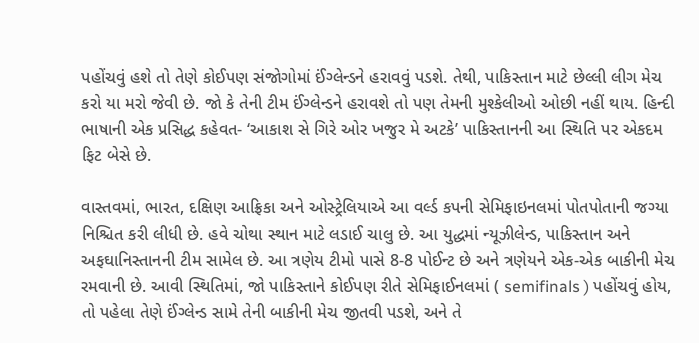પહોંચવું હશે તો તેણે કોઈપણ સંજોગોમાં ઈંગ્લેન્ડને હરાવવું પડશે. તેથી, પાકિસ્તાન માટે છેલ્લી લીગ મેચ કરો યા મરો જેવી છે. જો કે તેની ટીમ ઈંગ્લેન્ડને હરાવશે તો પણ તેમની મુશ્કેલીઓ ઓછી નહીં થાય. હિન્દી ભાષાની એક પ્રસિદ્ધ કહેવત- ‘આકાશ સે ગિરે ઓર ખજુર મે અટકે’ પાકિસ્તાનની આ સ્થિતિ પર એકદમ ફિટ બેસે છે.

વાસ્તવમાં, ભારત, દક્ષિણ આફ્રિકા અને ઓસ્ટ્રેલિયાએ આ વર્લ્ડ કપની સેમિફાઇનલમાં પોતપોતાની જગ્યા નિશ્ચિત કરી લીધી છે. હવે ચોથા સ્થાન માટે લડાઈ ચાલુ છે. આ યુદ્ધમાં ન્યૂઝીલેન્ડ, પાકિસ્તાન અને અફઘાનિસ્તાનની ટીમ સામેલ છે. આ ત્રણેય ટીમો પાસે 8-8 પોઈન્ટ છે અને ત્રણેયને એક-એક બાકીની મેચ રમવાની છે. આવી સ્થિતિમાં, જો પાકિસ્તાને કોઈપણ રીતે સેમિફાઈનલમાં ( semifinals ) પહોંચવું હોય, તો પહેલા તેણે ઈંગ્લેન્ડ સામે તેની બાકીની મેચ જીતવી પડશે, અને તે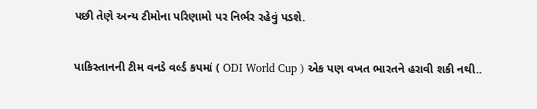પછી તેણે અન્ય ટીમોના પરિણામો પર નિર્ભર રહેવું પડશે.

પાકિસ્તાનની ટીમ વનડે વર્લ્ડ કપમાં ( ODI World Cup ) એક પણ વખત ભારતને હરાવી શકી નથી..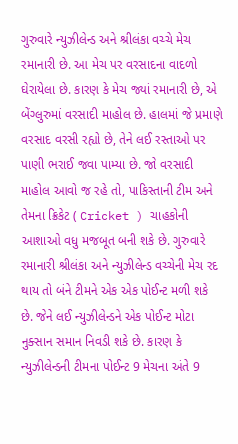ગુરુવારે ન્યુઝીલેન્ડ અને શ્રીલંકા વચ્ચે મેચ રમાનારી છે. આ મેચ પર વરસાદના વાદળો ઘેરાયેલા છે. કારણ કે મેચ જ્યાં રમાનારી છે, એ બેંગ્લુરુમાં વરસાદી માહોલ છે. હાલમાં જે પ્રમાણે વરસાદ વરસી રહ્યો છે, તેને લઈ રસ્તાઓ પર પાણી ભરાઈ જવા પામ્યા છે. જો વરસાદી માહોલ આવો જ રહે તો, પાકિસ્તાની ટીમ અને તેમના ક્રિકેટ ( Cricket ) ચાહકોની આશાઓ વધુ મજબૂત બની શકે છે. ગુરુવારે રમાનારી શ્રીલંકા અને ન્યુઝીલેન્ડ વચ્ચેની મેચ રદ થાય તો બંને ટીમને એક એક પોઈન્ટ મળી શકે છે. જેને લઈ ન્યુઝીલેન્ડને એક પોઈન્ટ મોટા નુક્સાન સમાન નિવડી શકે છે. કારણ કે ન્યુઝીલેન્ડની ટીમના પોઈન્ટ 9 મેચના અંતે 9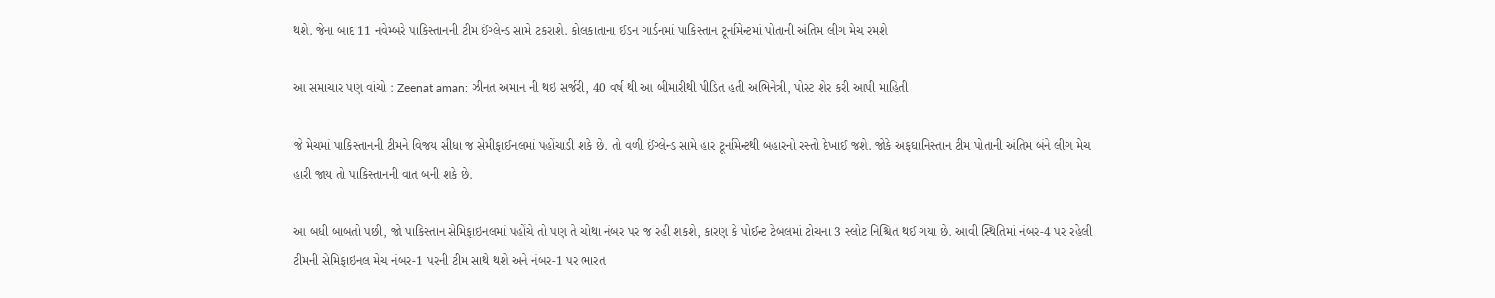થશે. જેના બાદ 11 નવેમ્બરે પાકિસ્તાનની ટીમ ઈંગ્લેન્ડ સામે ટકરાશે. કોલકાતાના ઈડન ગાર્ડનમાં પાકિસ્તાન ટૂર્નામેન્ટમાં પોતાની અંતિમ લીગ મેચ રમશે

આ સમાચાર પણ વાંચો : Zeenat aman: ઝીનત અમાન ની થઇ સર્જરી, 40 વર્ષ થી આ બીમારીથી પીડિત હતી અભિનેત્રી, પોસ્ટ શેર કરી આપી માહિતી

જે મેચમાં પાકિસ્તાનની ટીમને વિજય સીધા જ સેમીફાઈનલમાં પહોંચાડી શકે છે. તો વળી ઈંગ્લેન્ડ સામે હાર ટૂર્નામેન્ટથી બહારનો રસ્તો દેખાઈ જશે. જોકે અફઘાનિસ્તાન ટીમ પોતાની અંતિમ બંને લીગ મેચ હારી જાય તો પાકિસ્તાનની વાત બની શકે છે.

આ બધી બાબતો પછી, જો પાકિસ્તાન સેમિફાઇનલમાં પહોંચે તો પણ તે ચોથા નંબર પર જ રહી શકશે, કારણ કે પોઈન્ટ ટેબલમાં ટોચના 3 સ્લોટ નિશ્ચિત થઈ ગયા છે. આવી સ્થિતિમાં નંબર-4 પર રહેલી ટીમની સેમિફાઇનલ મેચ નંબર-1 પરની ટીમ સાથે થશે અને નંબર-1 પર ભારત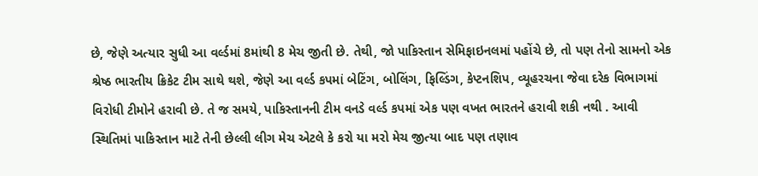છે, જેણે અત્યાર સુધી આ વર્લ્ડમાં 8માંથી 8 મેચ જીતી છે. તેથી, જો પાકિસ્તાન સેમિફાઇનલમાં પહોંચે છે, તો પણ તેનો સામનો એક શ્રેષ્ઠ ભારતીય ક્રિકેટ ટીમ સાથે થશે, જેણે આ વર્લ્ડ કપમાં બેટિંગ, બોલિંગ, ફિલ્ડિંગ, કેપ્ટનશિપ, વ્યૂહરચના જેવા દરેક વિભાગમાં વિરોધી ટીમોને હરાવી છે. તે જ સમયે, પાકિસ્તાનની ટીમ વનડે વર્લ્ડ કપમાં એક પણ વખત ભારતને હરાવી શકી નથી . આવી સ્થિતિમાં પાકિસ્તાન માટે તેની છેલ્લી લીગ મેચ એટલે કે કરો યા મરો મેચ જીત્યા બાદ પણ તણાવ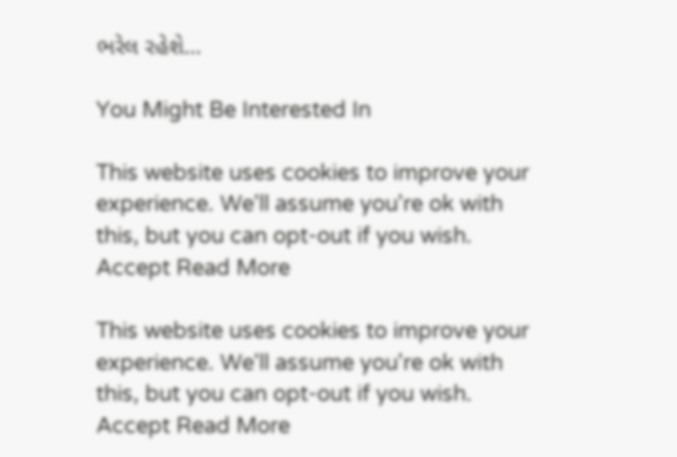ભરેલ રહેશે…

You Might Be Interested In

This website uses cookies to improve your experience. We'll assume you're ok with this, but you can opt-out if you wish. Accept Read More

This website uses cookies to improve your experience. We'll assume you're ok with this, but you can opt-out if you wish. Accept Read More